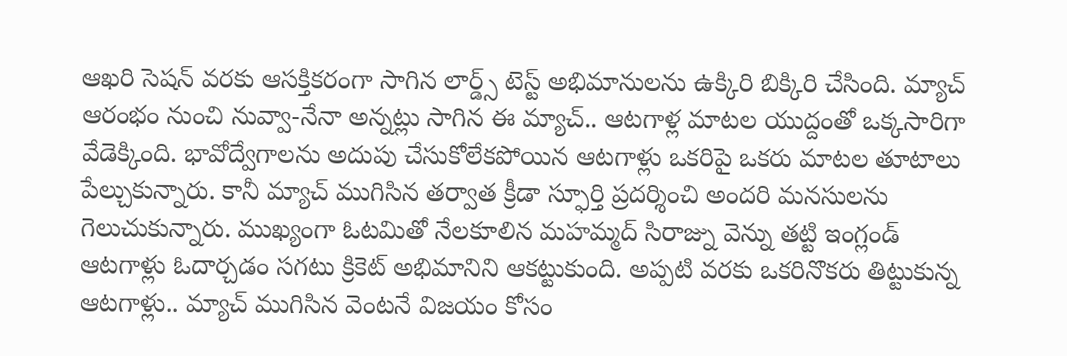ఆఖరి సెషన్ వరకు ఆసక్తికరంగా సాగిన లార్డ్స్ టెస్ట్ అభిమానులను ఉక్కిరి బిక్కిరి చేసింది. మ్యాచ్ ఆరంభం నుంచి నువ్వా-నేనా అన్నట్లు సాగిన ఈ మ్యాచ్.. ఆటగాళ్ల మాటల యుద్దంతో ఒక్కసారిగా వేడెక్కింది. భావోద్వేగాలను అదుపు చేసుకోలేకపోయిన ఆటగాళ్లు ఒకరిపై ఒకరు మాటల తూటాలు పేల్చుకున్నారు. కానీ మ్యాచ్ ముగిసిన తర్వాత క్రీడా స్ఫూర్తి ప్రదర్శించి అందరి మనసులను గెలుచుకున్నారు. ముఖ్యంగా ఓటమితో నేలకూలిన మహమ్మద్ సిరాజ్ను వెన్ను తట్టి ఇంగ్లండ్ ఆటగాళ్లు ఓదార్చడం సగటు క్రికెట్ అభిమానిని ఆకట్టుకుంది. అప్పటి వరకు ఒకరినొకరు తిట్టుకున్న ఆటగాళ్లు.. మ్యాచ్ ముగిసిన వెంటనే విజయం కోసం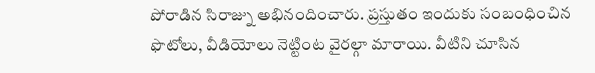పోరాడిన సిరాజ్ను అభినందించారు. ప్రస్తుతం ఇందుకు సంబంధించిన ఫొటోలు, వీడియోలు నెట్టింట వైరల్గా మారాయి. వీటిని చూసిన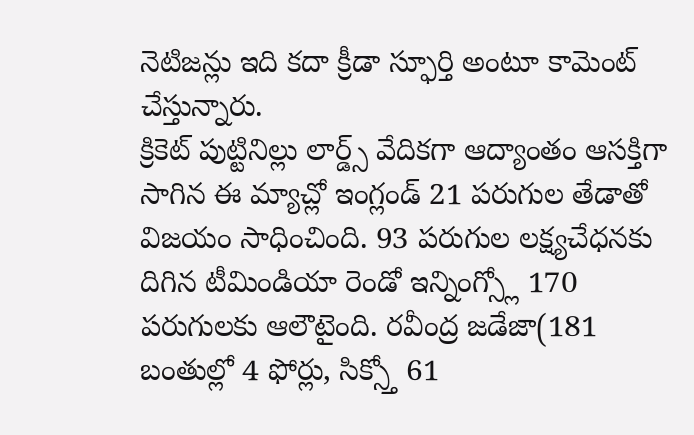నెటిజన్లు ఇది కదా క్రీడా స్ఫూర్తి అంటూ కామెంట్ చేస్తున్నారు.
క్రికెట్ పుట్టినిల్లు లార్డ్స్ వేదికగా ఆద్యాంతం ఆసక్తిగా సాగిన ఈ మ్యాచ్లో ఇంగ్లండ్ 21 పరుగుల తేడాతో విజయం సాధించింది. 93 పరుగుల లక్ష్యచేధనకు దిగిన టీమిండియా రెండో ఇన్నింగ్స్లో 170 పరుగులకు ఆలౌటైంది. రవీంద్ర జడేజా(181 బంతుల్లో 4 ఫోర్లు, సిక్స్తో 61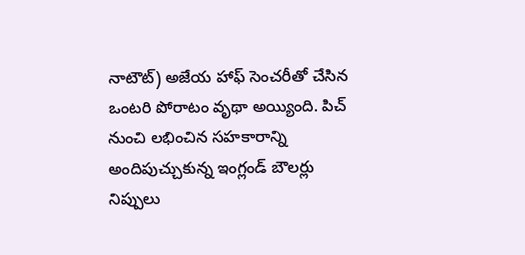నాటౌట్) అజేయ హాఫ్ సెంచరీతో చేసిన ఒంటరి పోరాటం వృథా అయ్యింది. పిచ్ నుంచి లభించిన సహకారాన్ని అందిపుచ్చుకున్న ఇంగ్లండ్ బౌలర్లు నిప్పులు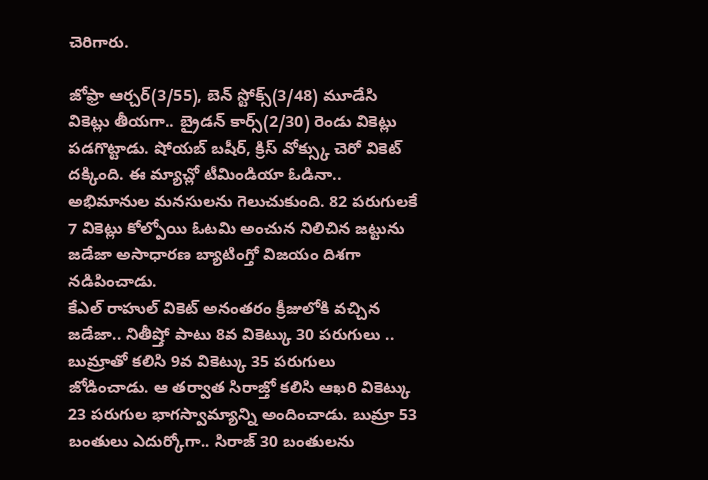చెరిగారు.

జోఫ్రా ఆర్చర్(3/55), బెన్ స్టోక్స్(3/48) మూడేసి వికెట్లు తీయగా.. బ్రైడన్ కార్స్(2/30) రెండు వికెట్లు పడగొట్టాడు. షోయబ్ బషీర్, క్రిస్ వోక్స్కు చెరో వికెట్ దక్కింది. ఈ మ్యాచ్లో టీమిండియా ఓడినా.. అభిమానుల మనసులను గెలుచుకుంది. 82 పరుగులకే 7 వికెట్లు కోల్పోయి ఓటమి అంచున నిలిచిన జట్టును జడేజా అసాధారణ బ్యాటింగ్తో విజయం దిశగా నడిపించాడు.
కేఎల్ రాహుల్ వికెట్ అనంతరం క్రీజులోకి వచ్చిన జడేజా.. నితీష్తో పాటు 8వ వికెట్కు 30 పరుగులు .. బుమ్రాతో కలిసి 9వ వికెట్కు 35 పరుగులు జోడించాడు. ఆ తర్వాత సిరాజ్తో కలిసి ఆఖరి వికెట్కు 23 పరుగుల భాగస్వామ్యాన్ని అందించాడు. బుమ్రా 53 బంతులు ఎదుర్కోగా.. సిరాజ్ 30 బంతులను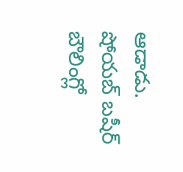ఆడాడు. షోయబ్ బషీర్ బౌలింగ్లో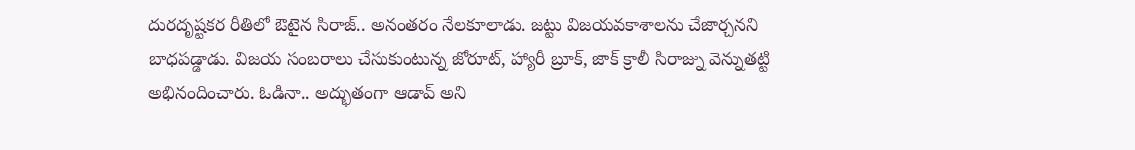దురదృష్టకర రీతిలో ఔటైన సిరాజ్.. అనంతరం నేలకూలాడు. జట్టు విజయవకాశాలను చేజార్చనని బాధపడ్డాడు. విజయ సంబరాలు చేసుకుంటున్న జోరూట్, హ్యారీ బ్రూక్, జాక్ క్రాలీ సిరాజ్ను వెన్నుతట్టి అభినందించారు. ఓడినా.. అద్భుతంగా ఆడావ్ అని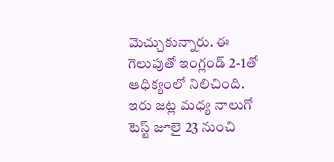మెచ్చుకున్నారు. ఈ గెలుపుతో ఇంగ్లండ్ 2-1తో ఆధిక్యంలో నిలిచింది. ఇరు జట్ల మధ్య నాలుగో టెస్ట్ జూలై 23 నుంచి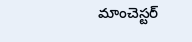మాంచెస్టర్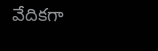వేదికగా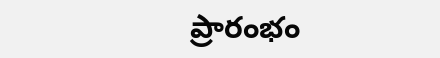ప్రారంభం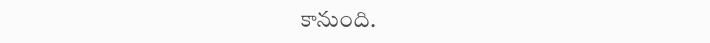కానుంది.